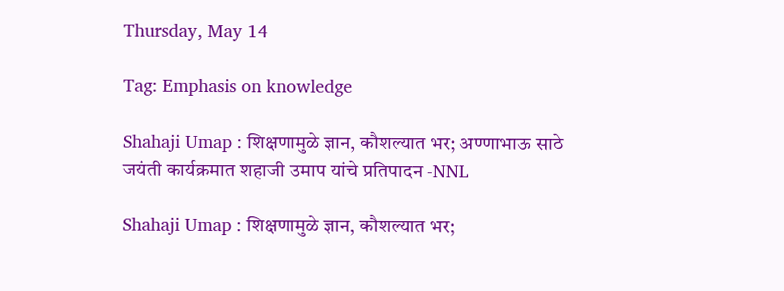Thursday, May 14

Tag: Emphasis on knowledge

Shahaji Umap : शिक्षणामुळे ज्ञान, कौशल्यात भर; अण्णाभाऊ साठे जयंती कार्यक्रमात शहाजी उमाप यांचे प्रतिपादन -NNL

Shahaji Umap : शिक्षणामुळे ज्ञान, कौशल्यात भर;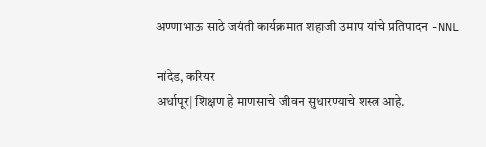अण्णाभाऊ साठे जयंती कार्यक्रमात शहाजी उमाप यांचे प्रतिपादन -NNL

नांदेड, करियर
अर्धापूर| शिक्षण हे माणसाचे जीवन सुधारण्याचे शस्त्र आहे.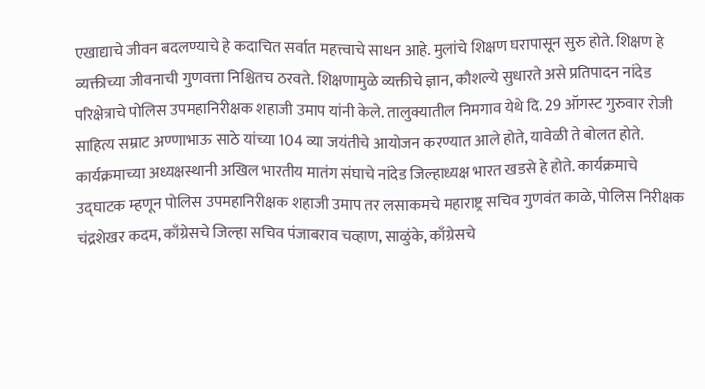एखाद्याचे जीवन बदलण्याचे हे कदाचित सर्वात महत्त्वाचे साधन आहे. मुलांचे शिक्षण घरापासून सुरु होते. शिक्षण हे व्यक्तीच्या जीवनाची गुणवत्ता निश्चितच ठरवते. शिक्षणामुळे व्यक्तीचे ज्ञान, कौशल्ये सुधारते असे प्रतिपादन नांदेड परिक्षेत्राचे पोलिस उपमहानिरीक्षक शहाजी उमाप यांनी केले. तालुक्यातील निमगाव येथे दि. 29 ऑगस्ट गुरुवार रोजी साहित्य सम्राट अण्णाभाऊ साठे यांच्या 104 व्या जयंतीचे आयोजन करण्यात आले होते, यावेळी ते बोलत होते. कार्यक्रमाच्या अध्यक्षस्थानी अखिल भारतीय मातंग संघाचे नांदेड जिल्हाध्यक्ष भारत खडसे हे होते. कार्यक्रमाचे उद्घाटक म्हणून पोलिस उपमहानिरीक्षक शहाजी उमाप तर लसाकमचे महाराष्ट्र सचिव गुणवंत काळे, पोलिस निरीक्षक चंद्रशेखर कदम, काँग्रेसचे जिल्हा सचिव पंजाबराव चव्हाण, साळुंके, काँग्रेसचे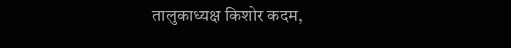तालुकाध्यक्ष किशोर कदम,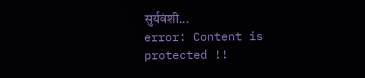सुर्यवंशी...
error: Content is protected !!